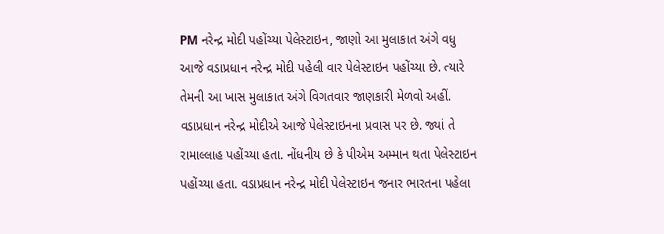PM નરેન્દ્ર મોદી પહોંચ્યા પેલેસ્ટાઇન, જાણો આ મુલાકાત અંગે વધુ
આજે વડાપ્રધાન નરેન્દ્ર મોદી પહેલી વાર પેલેસ્ટાઇન પહોંચ્યા છે. ત્યારે તેમની આ ખાસ મુલાકાત અંગે વિગતવાર જાણકારી મેળવો અહીં.
વડાપ્રધાન નરેન્દ્ર મોદીએ આજે પેલેસ્ટાઇનના પ્રવાસ પર છે. જ્યાં તે રામાલ્લાહ પહોંચ્યા હતા. નોંધનીય છે કે પીએમ અમ્માન થતા પેલેસ્ટાઇન પહોંચ્યા હતા. વડાપ્રધાન નરેન્દ્ર મોદી પેલેસ્ટાઇન જનાર ભારતના પહેલા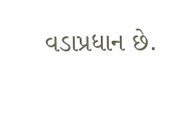વડાપ્રધાન છે.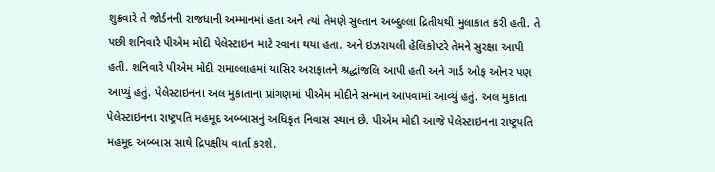શુક્રવારે તે જોર્ડનની રાજધાની અમ્માનમાં હતા અને ત્યાં તેમણે સુલ્તાન અબ્દુલ્લા દ્રિતીયથી મુલાકાત કરી હતી. તે પછી શનિવારે પીએમ મોદી પેલેસ્ટાઇન માટે રવાના થયા હતા. અને ઇઝરાયલી હેલિકોપ્ટરે તેમને સુરક્ષા આપી હતી. શનિવારે પીએમ મોદી રામાલ્લાહમાં યાસિર અરાફાતને શ્રદ્ધાંજલિ આપી હતી અને ગાર્ડ ઓફ ઓનર પણ આપ્યું હતું. પેલેસ્ટાઇનના અલ મુકાતાના પ્રાંગણમાં પીએમ મોદીને સન્માન આપવામાં આવ્યું હતું. અલ મુકાતા પેલેસ્ટાઇનના રાષ્ટ્રપતિ મહમૂદ અબ્બાસનું અધિકૃત નિવાસ સ્થાન છે. પીએમ મોદી આજે પેલેસ્ટાઇનના રાષ્ટ્રપતિ મહમૂદ અબ્બાસ સાથે દ્રિપક્ષીય વાર્તા કરશે.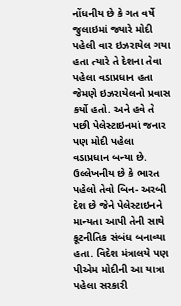નોંધનીય છે કે ગત વર્ષે જુલાઇમાં જ્યારે મોદી પહેલી વાર ઇઝરાયેલ ગયા હતા ત્યારે તે દેશના તેવા પહેલા વડાપ્રધાન હતા જેમણે ઇઝરાયેલનો પ્રવાસ કર્યો હતો. અને હવે તે પછી પેલેસ્ટાઇનમાં જનાર પણ મોદી પહેલા વડાપ્રધાન બન્યા છે. ઉલ્લેખનીય છે કે ભારત પહેલો તેવો બિન- અરબી દેશ છે જેને પેલેસ્ટાઇનને માન્યતા આપી તેની સાથે કૂટનીતિક સંબંધ બનાવ્યા હતા. વિદેશ મંત્રાલયે પણ પીએમ મોદીની આ યાત્રા પહેલા સરકારી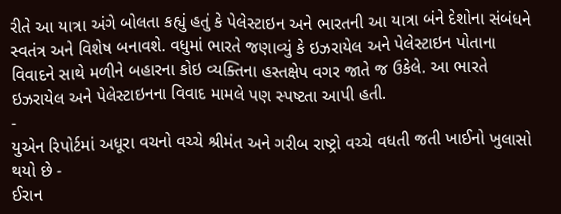રીતે આ યાત્રા અંગે બોલતા કહ્યું હતું કે પેલેસ્ટાઇન અને ભારતની આ યાત્રા બંને દેશોના સંબંધને સ્વતંત્ર અને વિશેષ બનાવશે. વધુમાં ભારતે જણાવ્યું કે ઇઝરાયેલ અને પેલેસ્ટાઇન પોતાના વિવાદને સાથે મળીને બહારના કોઇ વ્યક્તિના હસ્તક્ષેપ વગર જાતે જ ઉકેલે. આ ભારતે ઇઝરાયેલ અને પેલેસ્ટાઇનના વિવાદ મામલે પણ સ્પષ્ટતા આપી હતી.
-
યુએન રિપોર્ટમાં અધૂરા વચનો વચ્ચે શ્રીમંત અને ગરીબ રાષ્ટ્રો વચ્ચે વધતી જતી ખાઈનો ખુલાસો થયો છે -
ઈરાન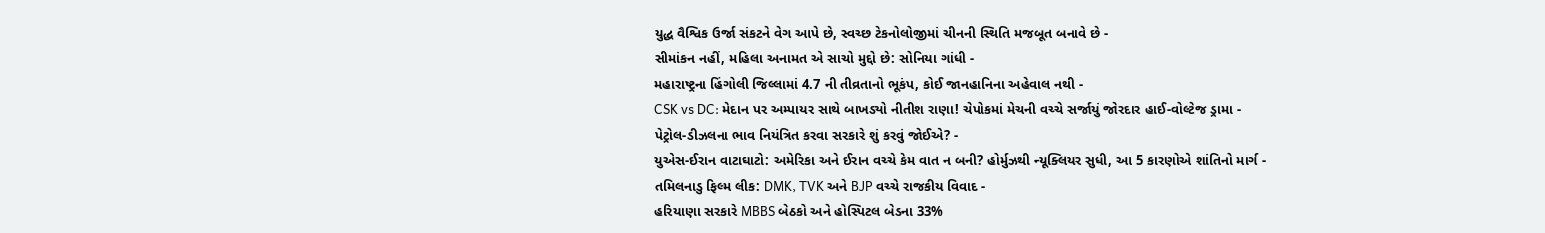યુદ્ધ વૈશ્વિક ઉર્જા સંકટને વેગ આપે છે, સ્વચ્છ ટેકનોલોજીમાં ચીનની સ્થિતિ મજબૂત બનાવે છે -
સીમાંકન નહીં, મહિલા અનામત એ સાચો મુદ્દો છે: સોનિયા ગાંધી -
મહારાષ્ટ્રના હિંગોલી જિલ્લામાં 4.7 ની તીવ્રતાનો ભૂકંપ, કોઈ જાનહાનિના અહેવાલ નથી -
CSK vs DC: મેદાન પર અમ્પાયર સાથે બાખડ્યો નીતીશ રાણા! ચેપોકમાં મેચની વચ્ચે સર્જાયું જોરદાર હાઈ-વોલ્ટેજ ડ્રામા -
પેટ્રોલ-ડીઝલના ભાવ નિયંત્રિત કરવા સરકારે શું કરવું જોઈએ? -
યુએસ-ઈરાન વાટાઘાટો: અમેરિકા અને ઈરાન વચ્ચે કેમ વાત ન બની? હોર્મુઝથી ન્યૂક્લિયર સુધી, આ 5 કારણોએ શાંતિનો માર્ગ -
તમિલનાડુ ફિલ્મ લીક: DMK, TVK અને BJP વચ્ચે રાજકીય વિવાદ -
હરિયાણા સરકારે MBBS બેઠકો અને હોસ્પિટલ બેડના 33%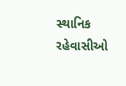સ્થાનિક રહેવાસીઓ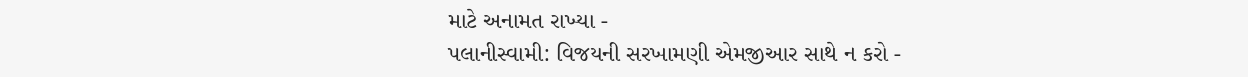માટે અનામત રાખ્યા -
પલાનીસ્વામી: વિજયની સરખામણી એમજીઆર સાથે ન કરો -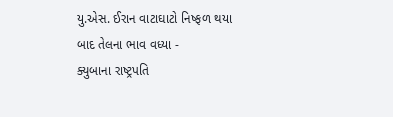યુ.એસ. ઈરાન વાટાઘાટો નિષ્ફળ થયા બાદ તેલના ભાવ વધ્યા -
ક્યુબાના રાષ્ટ્રપતિ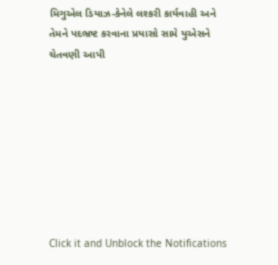મિગુએલ ડિયાઝ-કેનેલે લશ્કરી કાર્યવાહી અને તેમને પદભ્રષ્ટ કરવાના પ્રયાસો સામે યુએસને ચેતવણી આપી








Click it and Unblock the Notifications